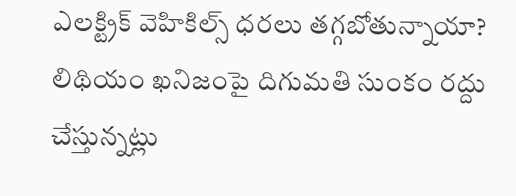ఎలక్ట్రిక్‌ వెహికిల్స్‌ ధరలు తగ్గబోతున్నాయా? లిథియం ఖనిజంపై దిగుమతి సుంకం రద్దు చేస్తున్నట్లు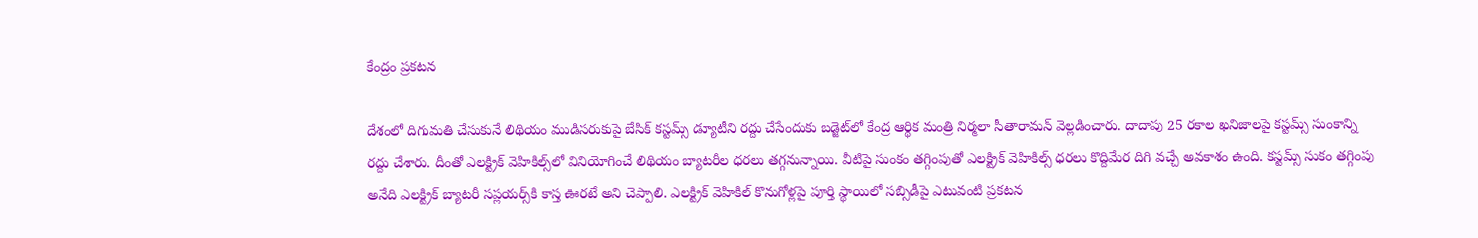కేంద్రం ప్రకటన

దేశంలో దిగుమతి చేసుకునే లిథియం ముడిసరుకుపై బేసిక్ కస్టమ్స్ డ్యూటీని రద్దు చేసేందుకు బడ్జెట్‌లో కేంద్ర ఆర్థిక మంత్రి నిర్మలా సీతారామన్ వెల్లడించారు. దాదాపు 25 రకాల ఖనిజాలపై కస్టమ్స్ సుంకాన్ని రద్దు చేశారు. దీంతో ఎలక్ట్రిక్‌ వెహికిల్స్‌లో వినియోగించే లిథియం బ్యాటరీల ధరలు తగ్గనున్నాయి. వీటిపై సుంకం తగ్గింపుతో ఎలక్ట్రిక్ వెహికిల్స్‌ ధరలు కొద్దిమేర దిగి వచ్చే అవకాశం ఉంది. కస్టమ్స్‌ సుకం తగ్గింపు అనేది ఎలక్ట్రిక్‌ బ్యాటరీ సప్లయర్స్‌కి కాస్త ఊరటే అని చెప్పాలి. ఎలక్ట్రిక్‌ వెహికిల్‌ కొనుగోళ్లపై పూర్తి స్థాయిలో సబ్సిడీపై ఎటువంటి ప్రకటన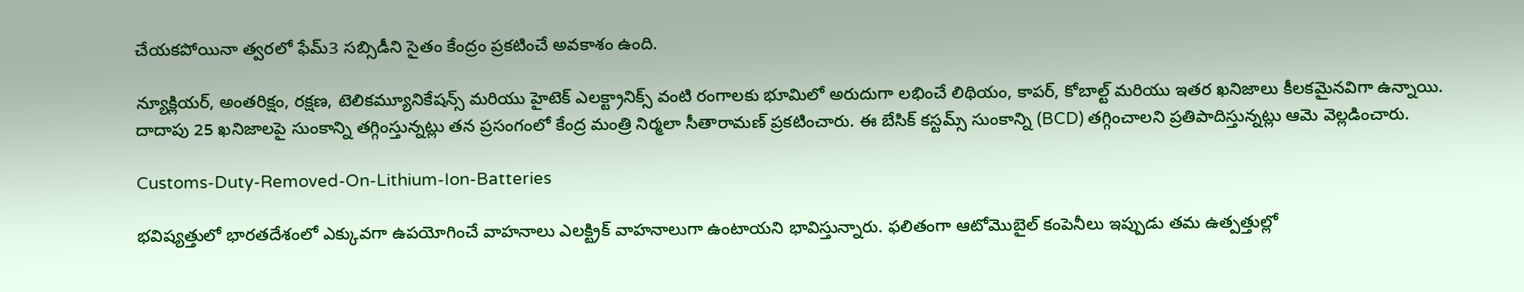చేయకపోయినా త్వరలో ఫేమ్‌3 సబ్సిడీని సైతం కేంద్రం ప్రకటించే అవకాశం ఉంది.

న్యూక్లియర్, అంతరిక్షం, రక్షణ, టెలికమ్యూనికేషన్స్ మరియు హైటెక్ ఎలక్ట్రానిక్స్ వంటి రంగాలకు భూమిలో అరుదుగా లభించే లిథియం, కాపర్, కోబాల్ట్ మరియు ఇతర ఖనిజాలు కీలకమైనవిగా ఉన్నాయి. దాదాపు 25 ఖనిజాలపై సుంకాన్ని తగ్గింస్తున్నట్లు తన ప్రసంగంలో కేంద్ర మంత్రి నిర్మలా సీతారామణ్‌ ప్రకటించారు. ఈ బేసిక్‌ కస్టమ్స్ సుంకాన్ని (BCD) తగ్గించాలని ప్రతిపాదిస్తున్నట్లు ఆమె వెల్లడించారు.

Customs-Duty-Removed-On-Lithium-Ion-Batteries

భవిష్యత్తులో భారతదేశంలో ఎక్కువగా ఉపయోగించే వాహనాలు ఎలక్ట్రిక్ వాహనాలుగా ఉంటాయని భావిస్తున్నారు. ఫలితంగా ఆటోమొబైల్ కంపెనీలు ఇప్పుడు తమ ఉత్పత్తుల్లో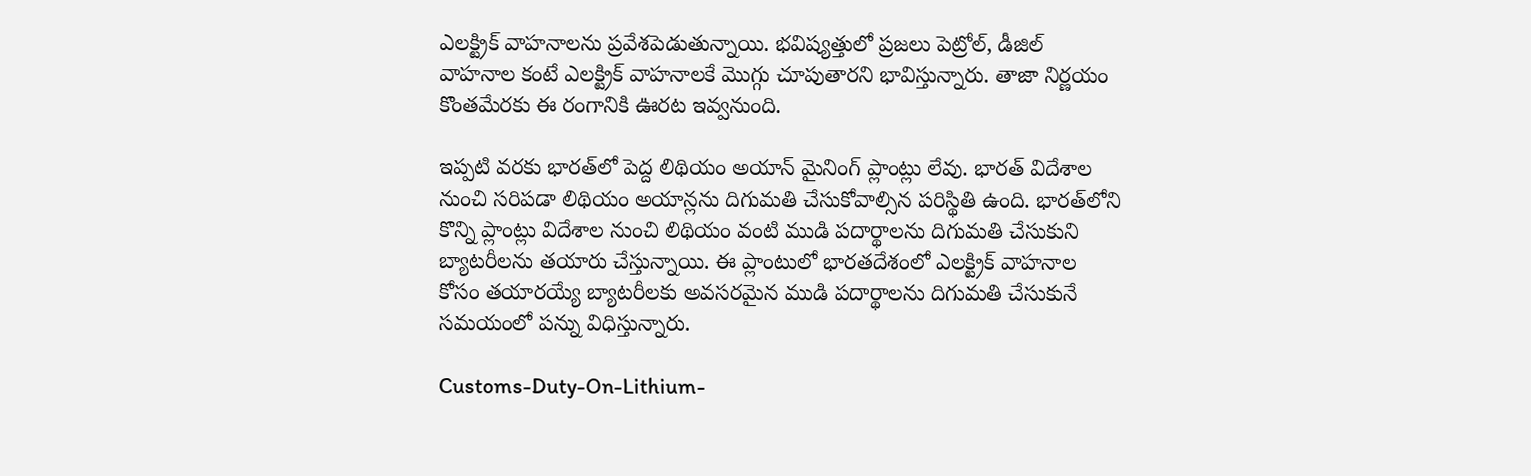ఎలక్ట్రిక్ వాహనాలను ప్రవేశపెడుతున్నాయి. భవిష్యత్తులో ప్రజలు పెట్రోల్, డీజిల్ వాహనాల కంటే ఎలక్ట్రిక్ వాహనాలకే మొగ్గు చూపుతారని భావిస్తున్నారు. తాజా నిర్ణయం కొంతమేరకు ఈ రంగానికి ఊరట ఇవ్వనుంది.

ఇప్పటి వరకు భారత్‌లో పెద్ద లిథియం అయాన్ మైనింగ్ ప్లాంట్లు లేవు. భారత్ విదేశాల నుంచి సరిపడా లిథియం అయాన్లను దిగుమతి చేసుకోవాల్సిన పరిస్థితి ఉంది. భారత్‌లోని కొన్ని ప్లాంట్లు విదేశాల నుంచి లిథియం వంటి ముడి పదార్థాలను దిగుమతి చేసుకుని బ్యాటరీలను తయారు చేస్తున్నాయి. ఈ ప్లాంటులో భారతదేశంలో ఎలక్ట్రిక్ వాహనాల కోసం తయారయ్యే బ్యాటరీలకు అవసరమైన ముడి పదార్థాలను దిగుమతి చేసుకునే సమయంలో పన్ను విధిస్తున్నారు.

Customs-Duty-On-Lithium-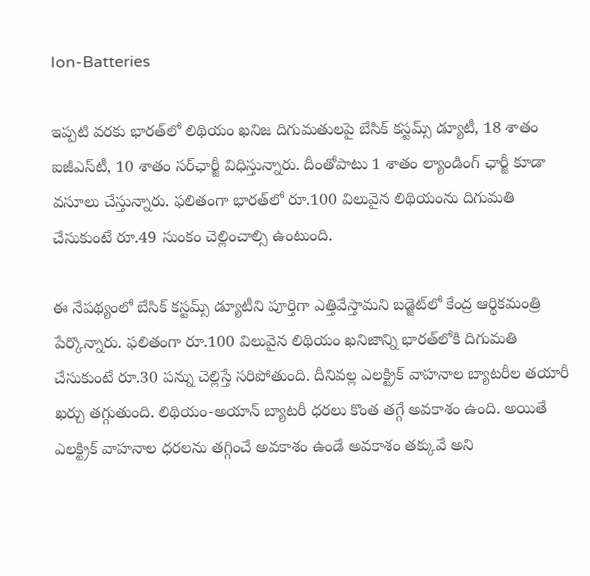Ion-Batteries

ఇప్పటి వరకు భారత్‌లో లిథియం ఖనిజ దిగుమతులపై బేసిక్ కస్టమ్స్ డ్యూటీ, 18 శాతం ఐజీఎస్‌టీ, 10 శాతం సర్‌ఛార్జీ విధిస్తున్నారు. దీంతోపాటు 1 శాతం ల్యాండింగ్ ఛార్జీ కూడా వసూలు చేస్తున్నారు. ఫలితంగా భారత్‌లో రూ.100 విలువైన లిథియంను దిగుమతి చేసుకుంటే రూ.49 సుంకం చెల్లించాల్సి ఉంటుంది.

ఈ నేపథ్యంలో బేసిక్ కస్టమ్స్ డ్యూటీని పూర్తిగా ఎత్తివేస్తామని బడ్జెట్‌లో కేంద్ర ఆర్థికమంత్రి పేర్కొన్నారు. ఫలితంగా రూ.100 విలువైన లిథియం ఖనిజాన్ని భారత్‌లోకి దిగుమతి చేసుకుంటే రూ.30 పన్ను చెల్లిస్తే సరిపోతుంది. దీనివల్ల ఎలక్ట్రిక్ వాహనాల బ్యాటరీల తయారీ ఖర్చు తగ్గుతుంది. లిథియం-అయాన్ బ్యాటరీ ధరలు కొంత తగ్గే అవకాశం ఉంది. అయితే ఎలక్ట్రిక్ వాహనాల ధరలను తగ్గించే అవకాశం ఉండే అవకాశం తక్కువే అని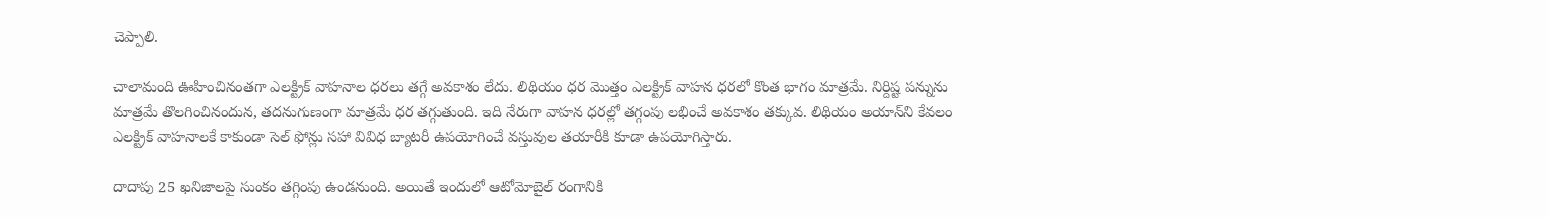చెప్పాలి.

చాలామంది ఊహించినంతగా ఎలక్ట్రిక్ వాహనాల ధరలు తగ్గే అవకాశం లేదు. లిథియం ధర మొత్తం ఎలక్ట్రిక్ వాహన ధరలో కొంత భాగం మాత్రమే. నిర్దిష్ట పన్నును మాత్రమే తొలగించినందున, తదనుగుణంగా మాత్రమే ధర తగ్గుతుంది. ఇది నేరుగా వాహన ధరల్లో తగ్గంపు లభించే అవకాశం తక్కువ. లిథియం అయాన్‌ని కేవలం ఎలక్ట్రిక్ వాహనాలకే కాకుండా సెల్ ఫోన్లు సహా వివిధ బ్యాటరీ ఉపయోగించే వస్తువుల తయారీకి కూడా ఉపయోగిస్తారు.

దాదాపు 25 ఖనిజాలపై సుంకం తగ్గింపు ఉండనుంది. అయితే ఇందులో ఆటోమోబైల్‌ రంగానికి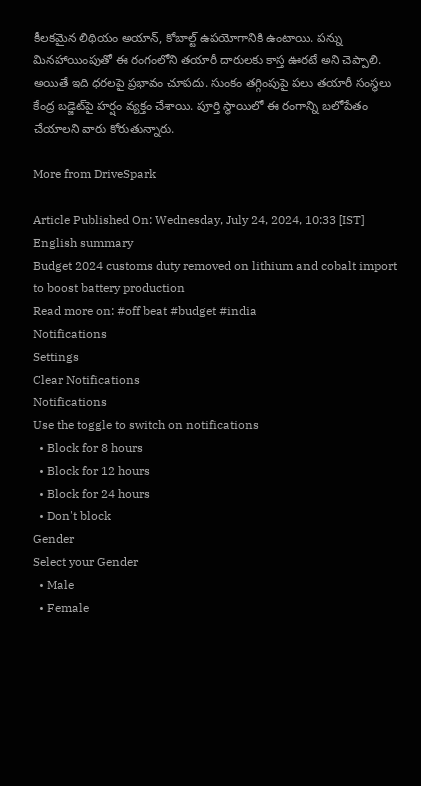కీలకమైన లిథియం అయాన్, కోబాల్ట్‌ ఉపయోగానికి ఉంటాయి. పన్ను మినహాయింపుతో ఈ రంగంలోని తయారీ దారులకు కాస్త ఊరటే అని చెప్పాలి. అయితే ఇది ధరలపై ప్రభావం చూపదు. సుంకం తగ్గింపుపై పలు తయారీ సంస్థలు కేంద్ర బడ్జెట్‌పై హర్షం వ్యక్తం చేశాయి. పూర్తి స్థాయిలో ఈ రంగాన్ని బలోపేతం చేయాలని వారు కోరుతున్నారు.

More from DriveSpark

Article Published On: Wednesday, July 24, 2024, 10:33 [IST]
English summary
Budget 2024 customs duty removed on lithium and cobalt import to boost battery production
Read more on: #off beat #budget #india
Notifications
Settings
Clear Notifications
Notifications
Use the toggle to switch on notifications
  • Block for 8 hours
  • Block for 12 hours
  • Block for 24 hours
  • Don't block
Gender
Select your Gender
  • Male
  • Female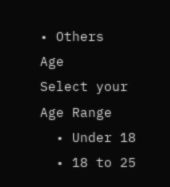• Others
Age
Select your Age Range
  • Under 18
  • 18 to 25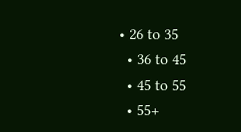• 26 to 35
  • 36 to 45
  • 45 to 55
  • 55+